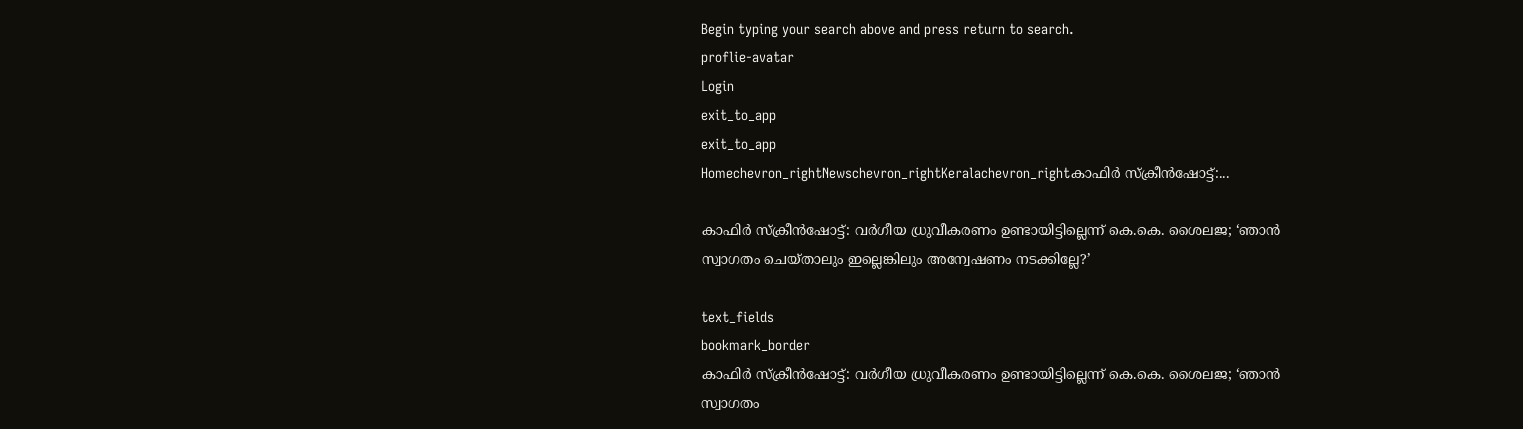Begin typing your search above and press return to search.
proflie-avatar
Login
exit_to_app
exit_to_app
Homechevron_rightNewschevron_rightKeralachevron_rightകാഫിർ സ്ക്രീൻഷോട്ട്:...

കാഫിർ സ്ക്രീൻഷോട്ട്: വർഗീയ ധ്രുവീകരണം ഉണ്ടായിട്ടില്ലെന്ന് കെ.കെ. ശൈലജ; ‘ഞാൻ സ്വാഗതം ചെയ്താലും ഇല്ലെങ്കിലും അന്വേഷണം നടക്കില്ലേ?’

text_fields
bookmark_border
കാഫിർ സ്ക്രീൻഷോട്ട്: വർഗീയ ധ്രുവീകരണം ഉണ്ടായിട്ടില്ലെന്ന് കെ.കെ. ശൈലജ; ‘ഞാൻ സ്വാഗതം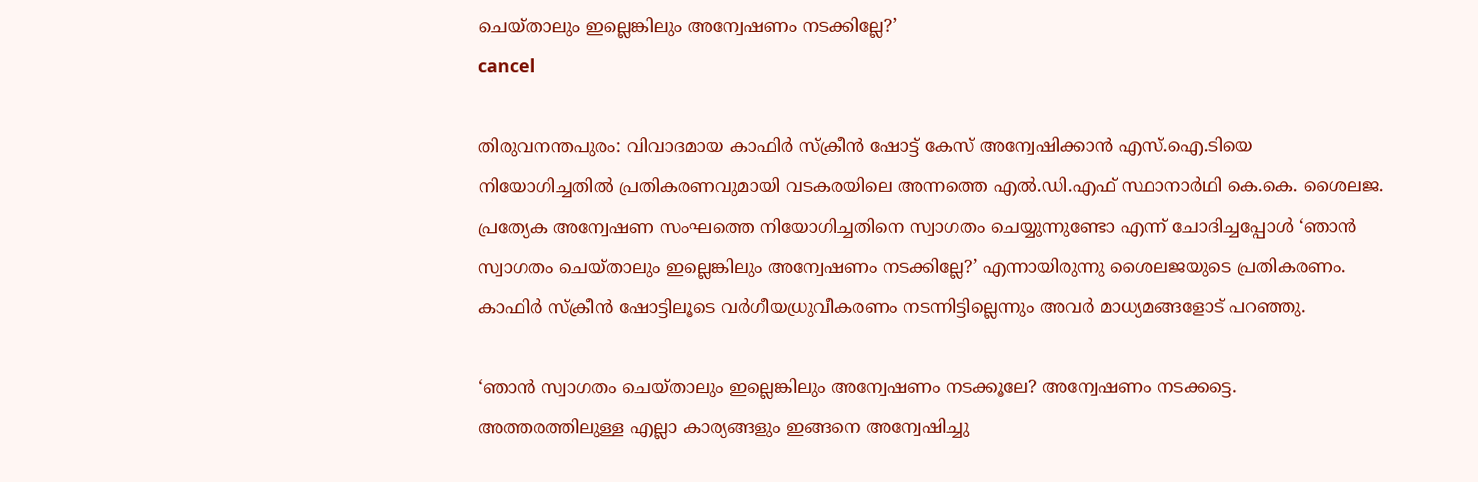ചെയ്താലും ഇല്ലെങ്കിലും അന്വേഷണം നടക്കില്ലേ?’
cancel

തിരുവനന്തപുരം: വിവാദമായ കാഫിർ സ്ക്രീൻ ഷോട്ട് കേസ് അന്വേഷിക്കാൻ എസ്.ഐ.ടിയെ നിയോഗിച്ചതിൽ പ്രതികരണവുമായി വടകരയിലെ അന്നത്തെ എൽ.ഡി.എഫ് സ്ഥാനാർഥി കെ.കെ. ശൈലജ. പ്രത്യേക അന്വേഷണ സംഘത്തെ നിയോഗിച്ചതിനെ സ്വാഗതം ചെയ്യുന്നുണ്ടോ എന്ന് ചോദിച്ചപ്പോൾ ‘ഞാൻ സ്വാഗതം ചെയ്താലും ഇല്ലെങ്കിലും അന്വേഷണം നടക്കില്ലേ?’ എന്നായിരുന്നു ശൈലജയുടെ പ്രതികരണം. കാഫിർ സ്ക്രീൻ ഷോട്ടിലൂടെ വർഗീയധ്രുവീകരണം നടന്നിട്ടില്ലെന്നും അവർ മാധ്യമങ്ങളോട് പറഞ്ഞു.

‘ഞാൻ സ്വാഗതം ചെയ്താലും ഇല്ലെങ്കിലും അന്വേഷണം നടക്കൂലേ? അന്വേഷണം നടക്കട്ടെ. അത്തരത്തിലുള്ള എല്ലാ കാര്യങ്ങളും ഇങ്ങനെ അന്വേഷിച്ചു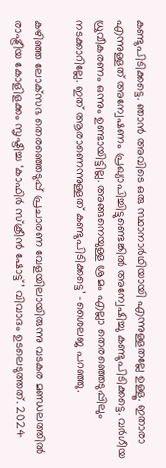കണ്ടുപിടിക്കട്ടെ. ഞാൻ അവിടെ ഒരു സ്ഥാനാർഥിയായി എന്നുള്ളതല്ലേ ഉള്ളൂ. ഇതാരാ എന്നുള്ളത് അന്വേഷണം പ്രഖ്യാപിച്ചിട്ടുണ്ടെങ്കിൽ അന്വേഷിച്ചു കണ്ടുപിടിക്കട്ടെ. വർഗീയ ധ്രുവീകരണം ഒന്നും ഉണ്ടായിട്ടില്ല. അങ്ങനെയുള്ള ശ്രമം എല്ലാ തെരഞ്ഞെടുപ്പിലും നടക്കാറില്ലേ. ഇത് ആരാണെന്നുള്ളത് കണ്ടുപിടിക്കട്ടെ’ -ശൈലജ പറഞ്ഞു.

കഴിഞ്ഞ ലോക്‌സഭ തെരഞ്ഞെടുപ്പ് പ്രചാരണ വേളയിലായിരുന്നു വടകര മണ്ഡലത്തിൽ രാഷ്ട്രീയ കോളിളക്കം സൃഷ്ടിച്ച ‘കാഫിർ സ്‌ക്രീൻ ഷോട്ട്’ വിവാദം ഉടലെടുത്തത്. 2024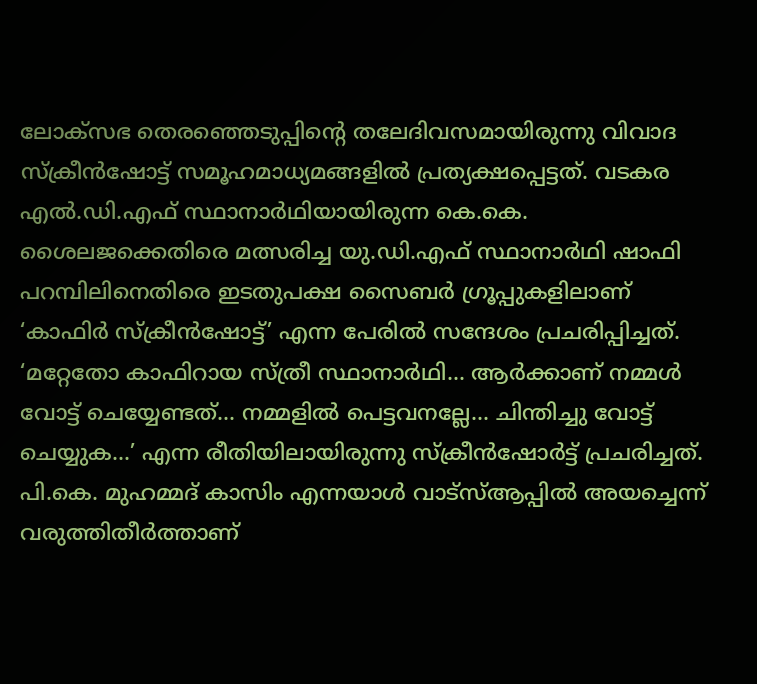ലോക്‌സഭ തെരഞ്ഞെടുപ്പിന്റെ തലേദിവസമായിരുന്നു വിവാദ സ്ക്രീൻഷോട്ട് സമൂഹമാധ്യമങ്ങളിൽ പ്രത്യക്ഷപ്പെട്ടത്. വടകര എൽ.ഡി.എഫ് സ്ഥാനാർഥിയായിരുന്ന കെ.കെ. ശൈലജക്കെതിരെ മത്സരിച്ച യു.ഡി.എഫ് സ്ഥാനാർഥി ഷാഫി പറമ്പിലിനെതിരെ ഇടതുപക്ഷ സൈബർ ഗ്രൂപ്പുകളിലാണ് ‘കാഫിർ സ്‌ക്രീൻഷോട്ട്’ എന്ന പേരിൽ സന്ദേശം പ്രചരിപ്പിച്ചത്. ‘മറ്റേതോ കാഫിറായ സ്ത്രീ സ്ഥാനാർഥി... ആർക്കാണ് നമ്മൾ വോട്ട് ചെയ്യേണ്ടത്... നമ്മളിൽ പെട്ടവനല്ലേ... ചിന്തിച്ചു വോട്ട് ചെയ്യുക...’ എന്ന രീതിയിലായിരുന്നു സ്ക്രീൻഷോർട്ട് പ്രചരിച്ചത്. പി.കെ. മുഹമ്മദ് കാസിം എന്നയാൾ വാട്‌സ്ആപ്പിൽ അയച്ചെന്ന് വരുത്തിതീർത്താണ്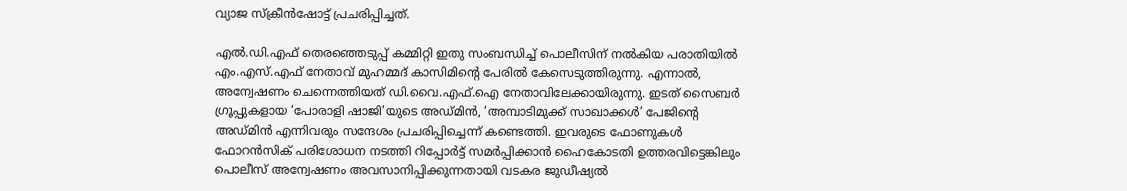വ്യാജ സ്‌ക്രീൻഷോട്ട് പ്രചരിപ്പിച്ചത്.

എൽ.ഡി.എഫ് തെരഞ്ഞെടുപ്പ് കമ്മിറ്റി ഇതു സംബന്ധിച്ച് പൊലീസിന് നൽകിയ പരാതിയിൽ എം.എസ്.എഫ് നേതാവ് മുഹമ്മദ് കാസിമിന്റെ പേരിൽ കേസെടുത്തിരുന്നു. എന്നാൽ, അന്വേഷണം ചെന്നെത്തിയത് ഡി.വൈ.എഫ്.ഐ നേതാവിലേക്കായിരുന്നു. ഇടത് സൈബർ ഗ്രൂപ്പുകളായ ‘പോരാളി ഷാജി’യുടെ അഡ്മിൻ, ‘അമ്പാടിമുക്ക് സാഖാക്കൾ’ പേജിന്റെ അഡ്മിൻ എന്നിവരും സന്ദേശം പ്രചരിപ്പിച്ചെന്ന് കണ്ടെത്തി. ഇവരുടെ ഫോണുകൾ ഫോറൻസിക് പരിശോധന നടത്തി റിപ്പോർട്ട് സമർപ്പിക്കാൻ ഹൈകോടതി ഉത്തരവിട്ടെങ്കിലും പൊലീസ് അന്വേഷണം അവസാനിപ്പിക്കുന്നതായി വടകര ജുഡീഷ്യൽ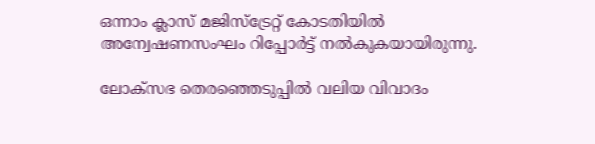ഒന്നാം ക്ലാസ് മജിസ്‌ട്രേറ്റ് കോടതിയിൽ അന്വേഷണസംഘം റിപ്പോർട്ട് നൽകുകയായിരുന്നു.

ലോക്‌സഭ തെരഞ്ഞെടുപ്പിൽ വലിയ വിവാദം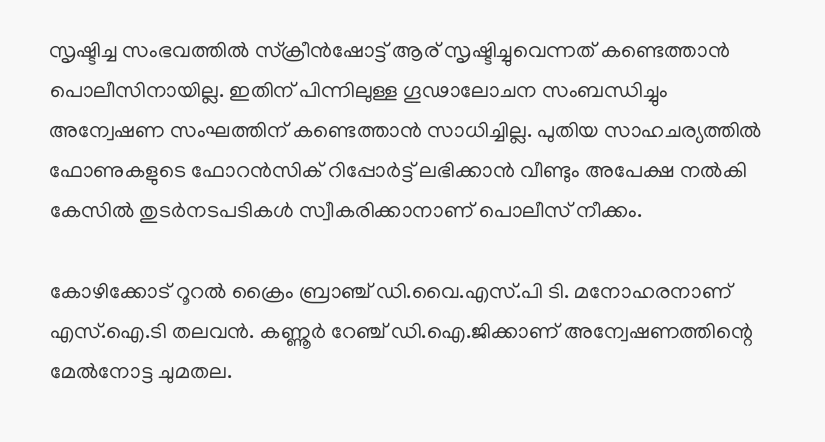സൃഷ്ടിച്ച സംഭവത്തിൽ സ്‌ക്രീൻഷോട്ട് ആര് സൃഷ്ടിച്ചുവെന്നത് കണ്ടെത്താൻ പൊലീസിനായില്ല. ഇതിന് പിന്നിലുള്ള ഗൂഢാലോചന സംബന്ധിച്ചും അന്വേഷണ സംഘത്തിന് കണ്ടെത്താൻ സാധിച്ചില്ല. പുതിയ സാഹചര്യത്തിൽ ഫോണുകളുടെ ഫോറൻസിക് റിപ്പോർട്ട് ലഭിക്കാൻ വീണ്ടും അപേക്ഷ നൽകി കേസിൽ തുടർനടപടികൾ സ്വീകരിക്കാനാണ് പൊലീസ് നീക്കം.

കോഴിക്കോട് റൂറൽ ക്രൈം ബ്രാഞ്ച് ഡി.വൈ.എസ്.പി ടി. മനോഹരനാണ് എസ്.ഐ.ടി തലവൻ. കണ്ണൂർ റേഞ്ച് ഡി.ഐ.ജിക്കാണ് അന്വേഷണത്തിന്റെ മേൽനോട്ട ചുമതല.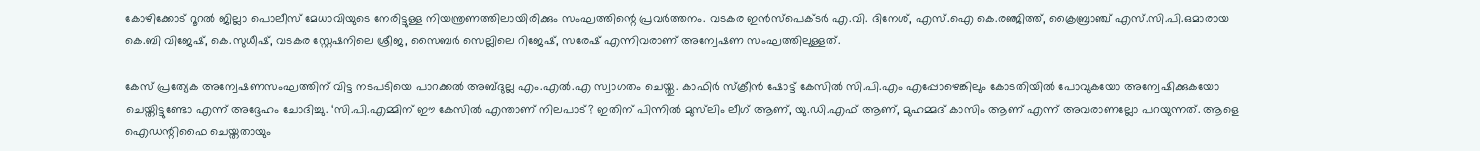കോഴിക്കോട് റൂറൽ ജില്ലാ പൊലീസ് മേധാവിയുടെ നേരിട്ടുള്ള നിയന്ത്രണത്തിലായിരിക്കും സംഘത്തിന്റെ പ്രവർത്തനം. വടകര ഇൻസ്‌പെക്ടർ എ.വി. ദിനേശ്, എസ്.ഐ കെ.രഞ്ജിത്ത്, ക്രൈബ്രാഞ്ച് എസ്.സി.പി.ഒമാരായ കെ.ബി വിജേഷ്, കെ.സുധീഷ്, വടകര സ്റ്റേഷനിലെ ശ്രീജ, സൈബർ സെല്ലിലെ റിജേഷ്, സരേഷ് എന്നിവരാണ് അന്വേഷണ സംഘത്തിലുള്ളത്.

കേസ് പ്രത്യേക അന്വേഷണസംഘത്തിന് വിട്ട നടപടിയെ പാറക്കൽ അബ്ദുല്ല എം.എൽ.എ സ്വാഗതം ചെയ്തു. കാഫിർ സ്ക്രീൻ ഷോട്ട് കേസിൽ സി.പി.എം എപ്പോഴെങ്കിലും കോടതിയിൽ പോവുകയോ അന്വേഷിക്കുകയോ ചെയ്തിട്ടുണ്ടോ എന്ന് അദ്ദേഹം ചോദിച്ചു. ‘സി.പി.എമ്മിന് ഈ കേസിൽ എന്താണ് നിലപാട്? ഇതിന് പിന്നിൽ മുസ്‍ലിം ലീഗ് ആണ്, യു.ഡി.എഫ് ആണ്, മുഹമ്മദ് കാസിം ആണ് എന്ന് അവരാണല്ലോ പറയുന്നത്. ആളെ ഐഡന്റിഫൈ ചെയ്തതായും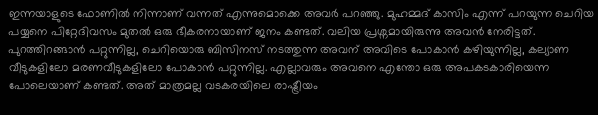ഇന്നയാളുടെ ഫോണിൽ നിന്നാണ് വന്നത് എന്നുമൊക്കെ അവർ പറഞ്ഞു. മുഹമ്മദ് കാസിം എന്ന് പറയുന്ന ചെറിയ പയ്യനെ പിറ്റേദിവസം മുതൽ ഒരു ഭീകരനായാണ് ജനം കണ്ടത്. വലിയ പ്രശ്നമായിരുന്നു അവൻ നേരിട്ടത്. പുറത്തിറങ്ങാൻ പറ്റുന്നില്ല, ചെറിയൊരു ബിസിനസ് നടത്തുന്ന അവന് അവിടെ പോകാൻ കഴിയുന്നില്ല, കല്യാണ വീടുകളിലോ മരണവീടുകളിലോ പോകാൻ പറ്റുന്നില്ല. എല്ലാവരും അവനെ എന്തോ ഒരു അപകടകാരിയെന്ന പോലെയാണ് കണ്ടത്. അത് മാത്രമല്ല വടകരയിലെ രാഷ്ട്രീയം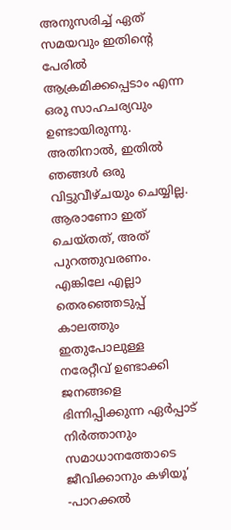അനുസരിച്ച് ഏത് സമയവും ഇതിന്റെ പേരിൽ ആക്രമിക്കപ്പെടാം എന്ന ഒരു സാഹചര്യവും ഉണ്ടായിരുന്നു. അതിനാൽ, ഇതിൽ ഞങ്ങൾ ഒരു വിട്ടുവീഴ്ചയും ചെയ്യില്ല. ആരാണോ ഇത് ചെയ്തത്, അത് പുറത്തുവരണം. എങ്കിലേ എല്ലാ തെരഞ്ഞെടുപ്പ് കാലത്തും ഇതുപോലുള്ള നരേറ്റീവ് ഉണ്ടാക്കി ജനങ്ങളെ ഭിന്നിപ്പിക്കുന്ന ഏർപ്പാട് നിർത്താനും സമാധാനത്തോടെ ജീവിക്കാനും കഴിയൂ’ -പാറക്കൽ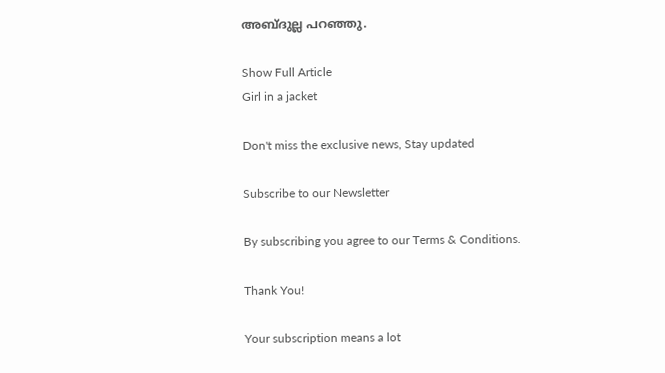അബ്ദുല്ല പറഞ്ഞു.

Show Full Article
Girl in a jacket

Don't miss the exclusive news, Stay updated

Subscribe to our Newsletter

By subscribing you agree to our Terms & Conditions.

Thank You!

Your subscription means a lot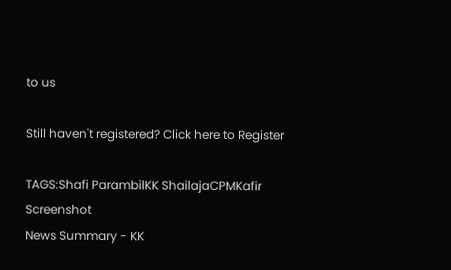to us

Still haven't registered? Click here to Register

TAGS:Shafi ParambilKK ShailajaCPMKafir Screenshot
News Summary - KK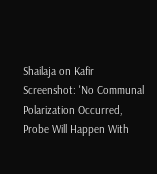Shailaja on Kafir Screenshot: 'No Communal Polarization Occurred, Probe Will Happen With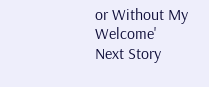or Without My Welcome'
Next Story